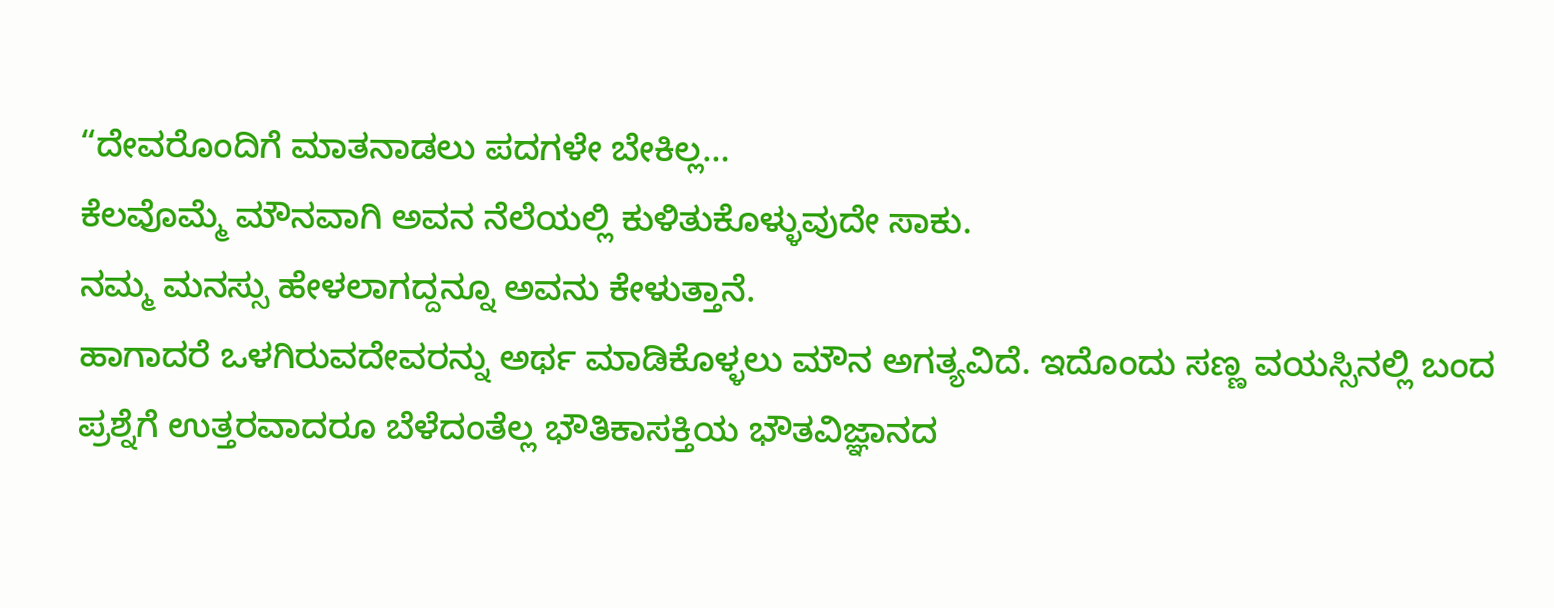“ದೇವರೊಂದಿಗೆ ಮಾತನಾಡಲು ಪದಗಳೇ ಬೇಕಿಲ್ಲ…
ಕೆಲವೊಮ್ಮೆ ಮೌನವಾಗಿ ಅವನ ನೆಲೆಯಲ್ಲಿ ಕುಳಿತುಕೊಳ್ಳುವುದೇ ಸಾಕು.
ನಮ್ಮ ಮನಸ್ಸು ಹೇಳಲಾಗದ್ದನ್ನೂ ಅವನು ಕೇಳುತ್ತಾನೆ.
ಹಾಗಾದರೆ ಒಳಗಿರುವದೇವರನ್ನು ಅರ್ಥ ಮಾಡಿಕೊಳ್ಳಲು ಮೌನ ಅಗತ್ಯವಿದೆ. ಇದೊಂದು ಸಣ್ಣ ವಯಸ್ಸಿನಲ್ಲಿ ಬಂದ ಪ್ರಶ್ನೆಗೆ ಉತ್ತರವಾದರೂ ಬೆಳೆದಂತೆಲ್ಲ ಭೌತಿಕಾಸಕ್ತಿಯ ಭೌತವಿಜ್ಞಾನದ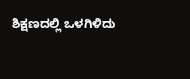ಶಿಕ್ಷಣದಲ್ಲಿ ಒಳಗಿಳಿದು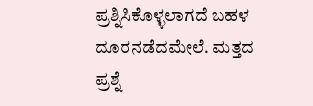ಪ್ರಶ್ನಿಸಿಕೊಳ್ಳಲಾಗದೆ ಬಹಳ ದೂರನಡೆದಮೇಲೆ. ಮತ್ತದ ಪ್ರಶ್ನೆ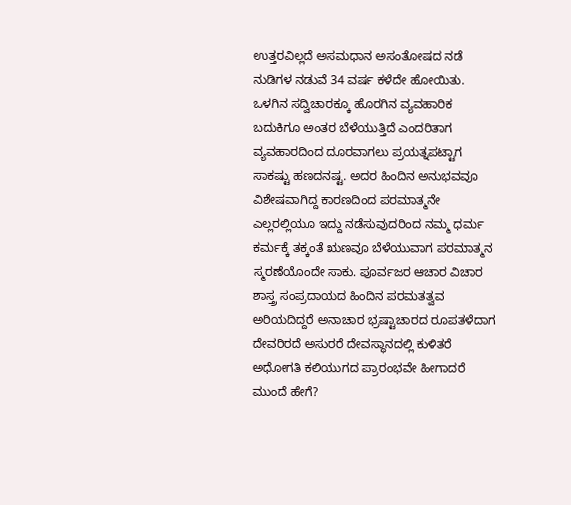ಉತ್ತರವಿಲ್ಲದೆ ಅಸಮಧಾನ ಅಸಂತೋಷದ ನಡೆ ನುಡಿಗಳ ನಡುವೆ 34 ವರ್ಷ ಕಳೆದೇ ಹೋಯಿತು. ಒಳಗಿನ ಸದ್ವಿಚಾರಕ್ಕೂ ಹೊರಗಿನ ವ್ಯವಹಾರಿಕ ಬದುಕಿಗೂ ಅಂತರ ಬೆಳೆಯುತ್ತಿದೆ ಎಂದರಿತಾಗ ವ್ಯವಹಾರದಿಂದ ದೂರವಾಗಲು ಪ್ರಯತ್ನಪಟ್ಟಾಗ ಸಾಕಷ್ಟು ಹಣದನಷ್ಟ. ಅದರ ಹಿಂದಿನ ಅನುಭವವೂ ವಿಶೇಷವಾಗಿದ್ದ ಕಾರಣದಿಂದ ಪರಮಾತ್ಮನೇ ಎಲ್ಲರಲ್ಲಿಯೂ ಇದ್ದು ನಡೆಸುವುದರಿಂದ ನಮ್ಮ ಧರ್ಮ ಕರ್ಮಕ್ಕೆ ತಕ್ಕಂತೆ ಋಣವೂ ಬೆಳೆಯುವಾಗ ಪರಮಾತ್ಮನ ಸ್ಮರಣೆಯೊಂದೇ ಸಾಕು. ಪೂರ್ವಜರ ಆಚಾರ ವಿಚಾರ ಶಾಸ್ತ್ರ ಸಂಪ್ರದಾಯದ ಹಿಂದಿನ ಪರಮತತ್ವವ ಅರಿಯದಿದ್ದರೆ ಅನಾಚಾರ ಭ್ರಷ್ಟಾಚಾರದ ರೂಪತಳೆದಾಗ ದೇವರಿರದೆ ಅಸುರರೆ ದೇವಸ್ಥಾನದಲ್ಲಿ ಕುಳಿತರೆ ಅಧೋಗತಿ ಕಲಿಯುಗದ ಪ್ರಾರಂಭವೇ ಹೀಗಾದರೆ ಮುಂದೆ ಹೇಗೆ?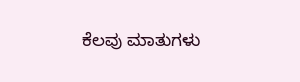ಕೆಲವು ಮಾತುಗಳು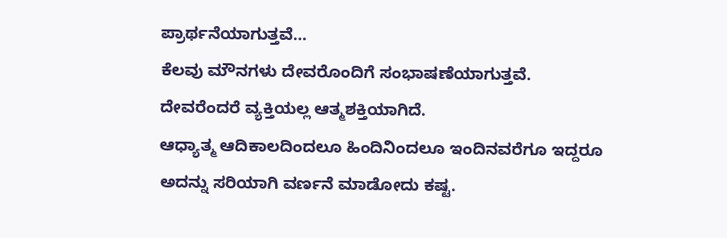ಪ್ರಾರ್ಥನೆಯಾಗುತ್ತವೆ…
ಕೆಲವು ಮೌನಗಳು ದೇವರೊಂದಿಗೆ ಸಂಭಾಷಣೆಯಾಗುತ್ತವೆ.
ದೇವರೆಂದರೆ ವ್ಯಕ್ತಿಯಲ್ಲ ಆತ್ಮಶಕ್ತಿಯಾಗಿದೆ.
ಆಧ್ಯಾತ್ಮ ಆದಿಕಾಲದಿಂದಲೂ ಹಿಂದಿನಿಂದಲೂ ಇಂದಿನವರೆಗೂ ಇದ್ದರೂ ಅದನ್ನು ಸರಿಯಾಗಿ ವರ್ಣನೆ ಮಾಡೋದು ಕಷ್ಟ.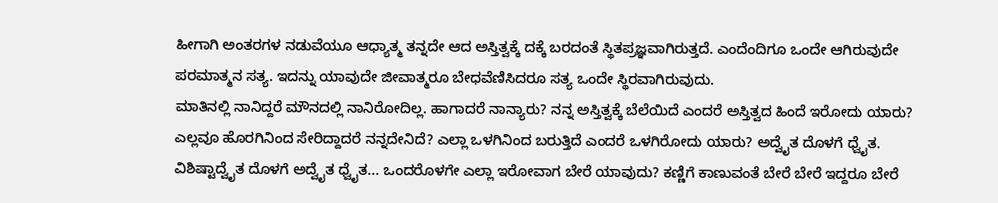ಹೀಗಾಗಿ ಅಂತರಗಳ ನಡುವೆಯೂ ಆಧ್ಯಾತ್ಮ ತನ್ನದೇ ಆದ ಅಸ್ತಿತ್ವಕ್ಕೆ ದಕ್ಕೆ ಬರದಂತೆ ಸ್ಥಿತಪ್ರಜ್ಞವಾಗಿರುತ್ತದೆ. ಎಂದೆಂದಿಗೂ ಒಂದೇ ಆಗಿರುವುದೇ ಪರಮಾತ್ಮನ ಸತ್ಯ. ಇದನ್ನು ಯಾವುದೇ ಜೀವಾತ್ಮರೂ ಬೇಧವೆಣಿಸಿದರೂ ಸತ್ಯ ಒಂದೇ ಸ್ಥಿರವಾಗಿರುವುದು.
ಮಾತಿನಲ್ಲಿ ನಾನಿದ್ದರೆ ಮೌನದಲ್ಲಿ ನಾನಿರೋದಿಲ್ಲ. ಹಾಗಾದರೆ ನಾನ್ಯಾರು? ನನ್ನ ಅಸ್ತಿತ್ವಕ್ಕೆ ಬೆಲೆಯಿದೆ ಎಂದರೆ ಅಸ್ತಿತ್ವದ ಹಿಂದೆ ಇರೋದು ಯಾರು? ಎಲ್ಲವೂ ಹೊರಗಿನಿಂದ ಸೇರಿದ್ದಾದರೆ ನನ್ನದೇನಿದೆ? ಎಲ್ಲಾ ಒಳಗಿನಿಂದ ಬರುತ್ತಿದೆ ಎಂದರೆ ಒಳಗಿರೋದು ಯಾರು? ಅದ್ವೈತ ದೊಳಗೆ ಧ್ವೈತ. ವಿಶಿಷ್ಟಾದ್ವೈತ ದೊಳಗೆ ಅದ್ವೈತ ಧ್ವೈತ... ಒಂದರೊಳಗೇ ಎಲ್ಲಾ ಇರೋವಾಗ ಬೇರೆ ಯಾವುದು? ಕಣ್ಣಿಗೆ ಕಾಣುವಂತೆ ಬೇರೆ ಬೇರೆ ಇದ್ದರೂ ಬೇರೆ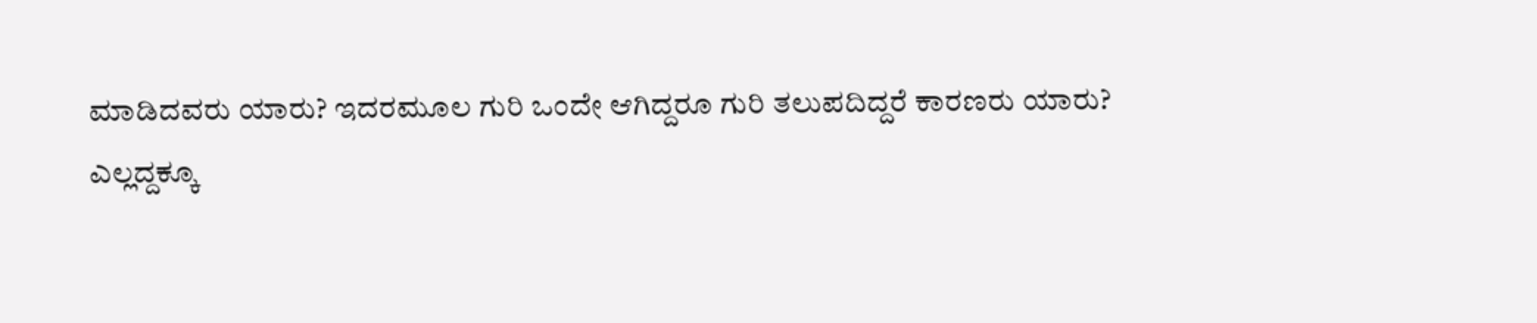ಮಾಡಿದವರು ಯಾರು? ಇದರಮೂಲ ಗುರಿ ಒಂದೇ ಆಗಿದ್ದರೂ ಗುರಿ ತಲುಪದಿದ್ದರೆ ಕಾರಣರು ಯಾರು?
ಎಲ್ಲದ್ದಕ್ಕೂ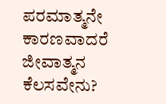ಪರಮಾತ್ಮನೇ ಕಾರಣವಾದರೆ ಜೀವಾತ್ಮನ ಕೆಲಸವೇನು?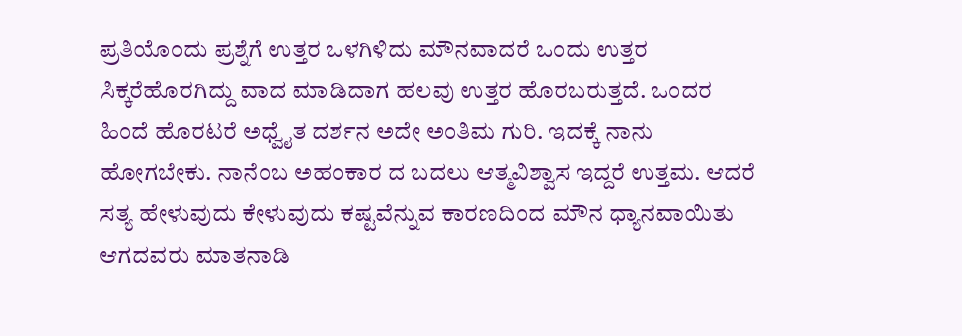ಪ್ರತಿಯೊಂದು ಪ್ರಶ್ನೆಗೆ ಉತ್ತರ ಒಳಗಿಳಿದು ಮೌನವಾದರೆ ಒಂದು ಉತ್ತರ ಸಿಕ್ಕರೆಹೊರಗಿದ್ದು ವಾದ ಮಾಡಿದಾಗ ಹಲವು ಉತ್ತರ ಹೊರಬರುತ್ತದೆ. ಒಂದರ ಹಿಂದೆ ಹೊರಟರೆ ಅಧ್ವೈತ ದರ್ಶನ ಅದೇ ಅಂತಿಮ ಗುರಿ. ಇದಕ್ಕೆ ನಾನು ಹೋಗಬೇಕು. ನಾನೆಂಬ ಅಹಂಕಾರ ದ ಬದಲು ಆತ್ಮವಿಶ್ವಾಸ ಇದ್ದರೆ ಉತ್ತಮ. ಆದರೆ ಸತ್ಯ ಹೇಳುವುದು ಕೇಳುವುದು ಕಷ್ಟವೆನ್ನುವ ಕಾರಣದಿಂದ ಮೌನ ಧ್ಯಾನವಾಯಿತು
ಆಗದವರು ಮಾತನಾಡಿ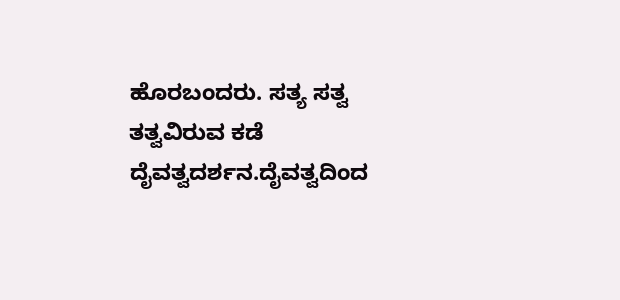ಹೊರಬಂದರು. ಸತ್ಯ ಸತ್ವ ತತ್ವವಿರುವ ಕಡೆ ದೈವತ್ವದರ್ಶನ.ದೈವತ್ವದಿಂದ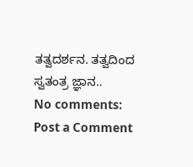ತತ್ವದರ್ಶನ. ತತ್ವದಿಂದ ಸ್ವತಂತ್ರ ಜ್ಞಾನ..
No comments:
Post a Comment